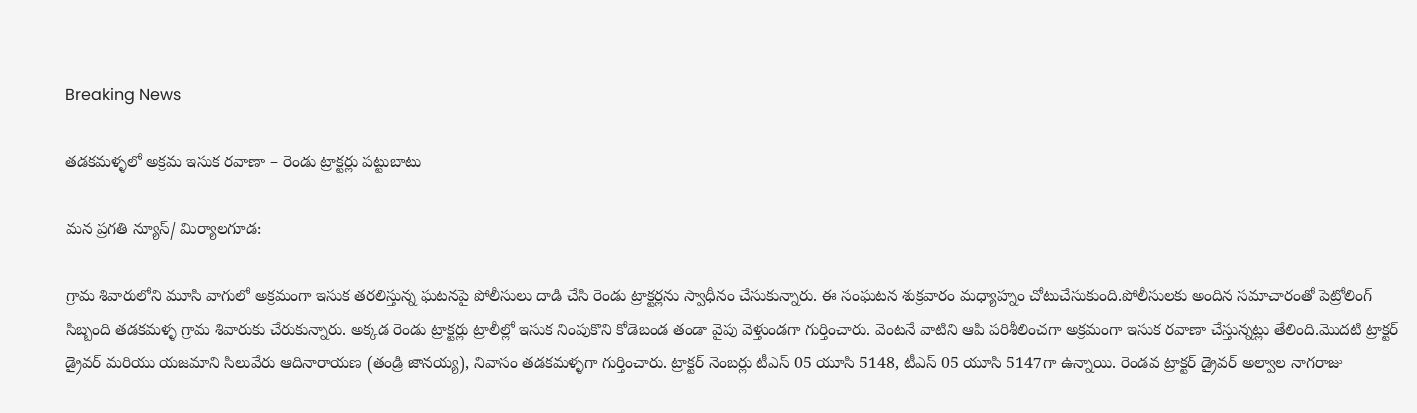Breaking News

తడకమళ్ళలో అక్రమ ఇసుక రవాణా – రెండు ట్రాక్టర్లు పట్టుబాటు

మన ప్రగతి న్యూస్/ మిర్యాలగూడ:

గ్రామ శివారులోని మూసి వాగులో అక్రమంగా ఇసుక తరలిస్తున్న ఘటనపై పోలీసులు దాడి చేసి రెండు ట్రాక్టర్లను స్వాధీనం చేసుకున్నారు. ఈ సంఘటన శుక్రవారం మధ్యాహ్నం చోటుచేసుకుంది.పోలీసులకు అందిన సమాచారంతో పెట్రోలింగ్ సిబ్బంది తడకమళ్ళ గ్రామ శివారుకు చేరుకున్నారు. అక్కడ రెండు ట్రాక్టర్లు ట్రాలీల్లో ఇసుక నింపుకొని కోడెబండ తండా వైపు వెళ్తుండగా గుర్తించారు. వెంటనే వాటిని ఆపి పరిశీలించగా అక్రమంగా ఇసుక రవాణా చేస్తున్నట్లు తేలింది.మొదటి ట్రాక్టర్ డ్రైవర్ మరియు యజమాని సిలువేరు ఆదినారాయణ (తండ్రి జానయ్య), నివాసం తడకమళ్ళగా గుర్తించారు. ట్రాక్టర్ నెంబర్లు టీఎస్ 05 యూసి 5148, టీఎస్ 05 యూసి 5147గా ఉన్నాయి. రెండవ ట్రాక్టర్ డ్రైవర్ అల్వాల నాగరాజు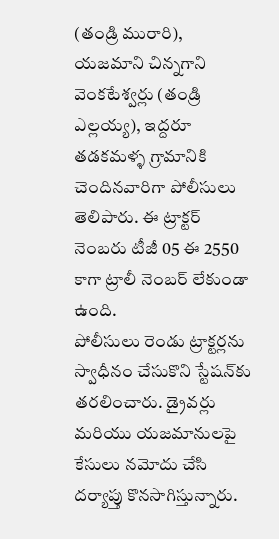(తండ్రి మురారి), యజమాని చిన్నగాని వెంకటేశ్వర్లు (తండ్రి ఎల్లయ్య), ఇద్దరూ తడకమళ్ళ గ్రామానికి చెందినవారిగా పోలీసులు తెలిపారు. ఈ ట్రాక్టర్ నెంబరు టీజీ 05 ఈ 2550 కాగా ట్రాలీ నెంబర్ లేకుండా ఉంది.
పోలీసులు రెండు ట్రాక్టర్లను స్వాధీనం చేసుకొని స్టేషన్‌కు తరలించారు. డ్రైవర్లు మరియు యజమానులపై కేసులు నమోదు చేసి దర్యాప్తు కొనసాగిస్తున్నారు.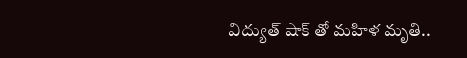విద్యుత్ షాక్ తో మహిళ మృతి..